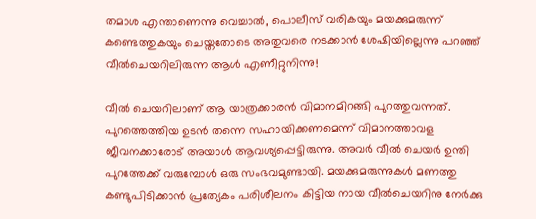തമാശ എന്താണെന്നു വെച്ചാല്‍, പൊലീസ് വരികയും മയക്കുമരുന്ന് കണ്ടെത്തുകയും ചെയ്തതോടെ അതുവരെ നടക്കാന്‍ ശേഷിയില്ലെന്നു പറഞ്ഞ് വീല്‍ചെയറിലിരുന്ന ആള്‍ എണീറ്റുനിന്നു!

വീല്‍ ചെയറിലാണ് ആ യാത്രക്കാരന്‍ വിമാനമിറങ്ങി പുറത്തുവന്നത്. പുറത്തെത്തിയ ഉടന്‍ തന്നെ സഹായിക്കണമെന്ന് വിമാനത്താവള ജീവനക്കാരോട് അയാള്‍ ആവശ്യപ്പെട്ടിരുന്നു. അവര്‍ വീല്‍ ചെയര്‍ ഉന്തി പുറത്തേക്ക് വരുമ്പോള്‍ ഒരു സംഭവമുണ്ടായി. മയക്കുമരുന്നുകള്‍ മണത്തു കണ്ടുപിടിക്കാന്‍ പ്രത്യേകം പരിശീലനം കിട്ടിയ നായ വീല്‍ചെയറിനു നേര്‍ക്കു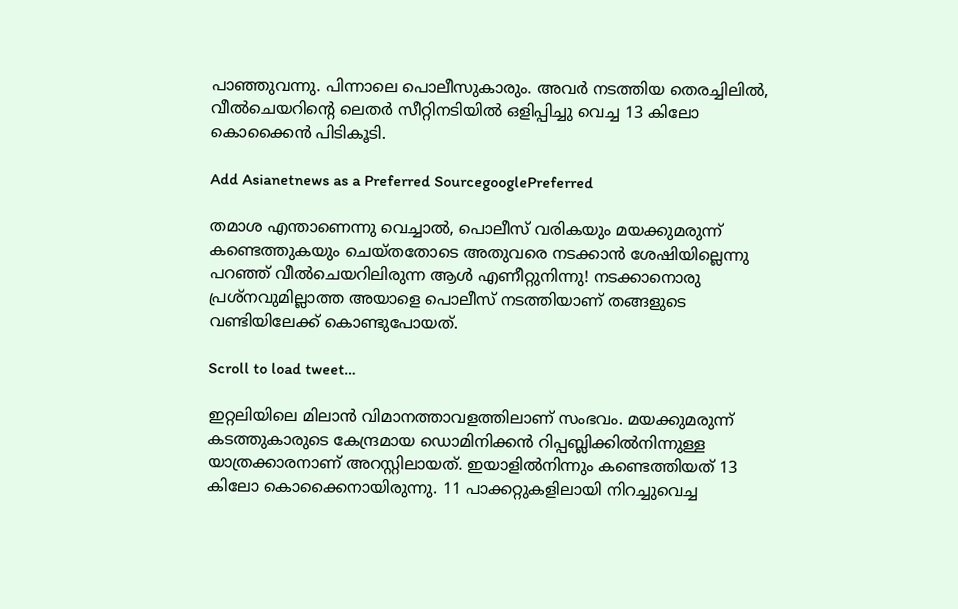പാഞ്ഞുവന്നു. പിന്നാലെ പൊലീസുകാരും. അവര്‍ നടത്തിയ തെരച്ചിലില്‍, വീല്‍ചെയറിന്റെ ലെതര്‍ സീറ്റിനടിയില്‍ ഒളിപ്പിച്ചു വെച്ച 13 കിലോ കൊക്കൈന്‍ പിടികൂടി.

Add Asianetnews as a Preferred SourcegooglePreferred

തമാശ എന്താണെന്നു വെച്ചാല്‍, പൊലീസ് വരികയും മയക്കുമരുന്ന് കണ്ടെത്തുകയും ചെയ്തതോടെ അതുവരെ നടക്കാന്‍ ശേഷിയില്ലെന്നു പറഞ്ഞ് വീല്‍ചെയറിലിരുന്ന ആള്‍ എണീറ്റുനിന്നു! നടക്കാനൊരു പ്രശ്‌നവുമില്ലാത്ത അയാളെ പൊലീസ് നടത്തിയാണ് തങ്ങളുടെ വണ്ടിയിലേക്ക് കൊണ്ടുപോയത്.

Scroll to load tweet…

ഇറ്റലിയിലെ മിലാന്‍ വിമാനത്താവളത്തിലാണ് സംഭവം. മയക്കുമരുന്ന് കടത്തുകാരുടെ കേന്ദ്രമായ ഡൊമിനിക്കന്‍ റിപ്പബ്ലിക്കില്‍നിന്നുള്ള യാത്രക്കാരനാണ് അറസ്റ്റിലായത്. ഇയാളില്‍നിന്നും കണ്ടെത്തിയത് 13 കിലോ കൊക്കൈനായിരുന്നു. 11 പാക്കറ്റുകളിലായി നിറച്ചുവെച്ച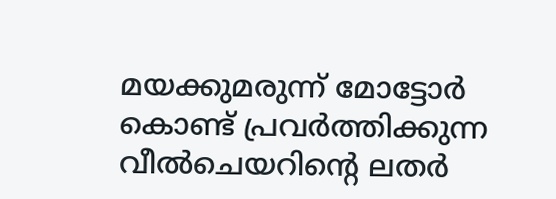മയക്കുമരുന്ന് മോട്ടോര്‍ കൊണ്ട് പ്രവര്‍ത്തിക്കുന്ന വീല്‍ചെയറിന്റെ ലതര്‍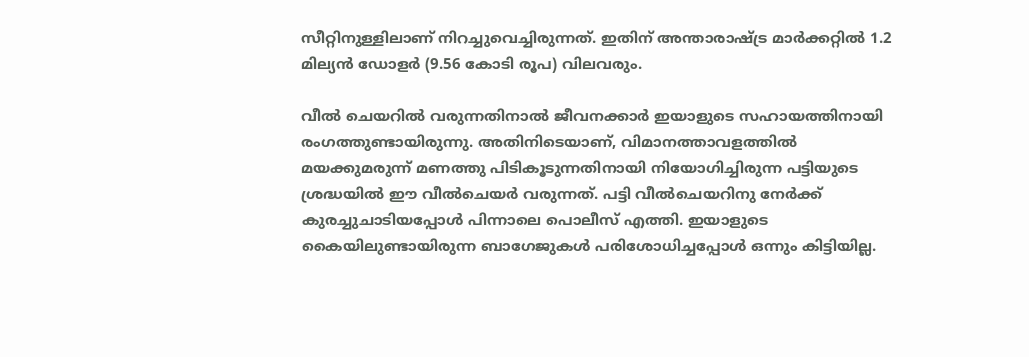സീറ്റിനുള്ളിലാണ് നിറച്ചുവെച്ചിരുന്നത്. ഇതിന് അന്താരാഷ്ട്ര മാര്‍ക്കറ്റില്‍ 1.2 മില്യന്‍ ഡോളര്‍ (9.56 കോടി രൂപ) വിലവരും.

വീല്‍ ചെയറില്‍ വരുന്നതിനാല്‍ ജീവനക്കാര്‍ ഇയാളുടെ സഹായത്തിനായി രംഗത്തുണ്ടായിരുന്നു. അതിനിടെയാണ്, വിമാനത്താവളത്തില്‍ മയക്കുമരുന്ന് മണത്തു പിടികൂടുന്നതിനായി നിയോഗിച്ചിരുന്ന പട്ടിയുടെ ശ്രദ്ധയില്‍ ഈ വീല്‍ചെയര്‍ വരുന്നത്. പട്ടി വീല്‍ചെയറിനു നേര്‍ക്ക് കുരച്ചുചാടിയപ്പോള്‍ പിന്നാലെ പൊലീസ് എത്തി. ഇയാളുടെ കൈയിലുണ്ടായിരുന്ന ബാഗേജുകള്‍ പരിശോധിച്ചപ്പോള്‍ ഒന്നും കിട്ടിയില്ല.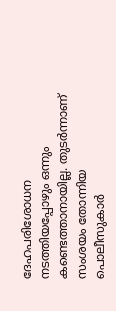ദേഹപരിശോധന നടത്തിയപ്പോഴും ഒന്നും കണ്ടെത്താനായില്ല. തുടര്‍ന്നാണ് സംശയം തോന്നിയ പൊലീസുകാര്‍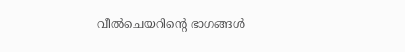വീല്‍ചെയറിന്റെ ഭാഗങ്ങള്‍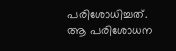പരിശോധിച്ചത്. ആ പരിശോധന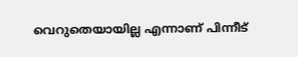വെറുതെയായില്ല എന്നാണ് പിന്നീട്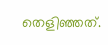തെളിഞ്ഞത്.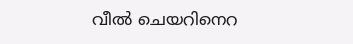വീല്‍ ചെയറിനെറ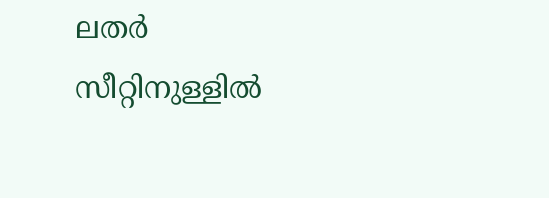ലതര്‍ സീറ്റിനുള്ളില്‍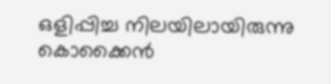ഒളിപ്പിച്ച നിലയിലായിരുന്നു കൊക്കൈന്‍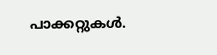പാക്കറ്റുകള്‍.